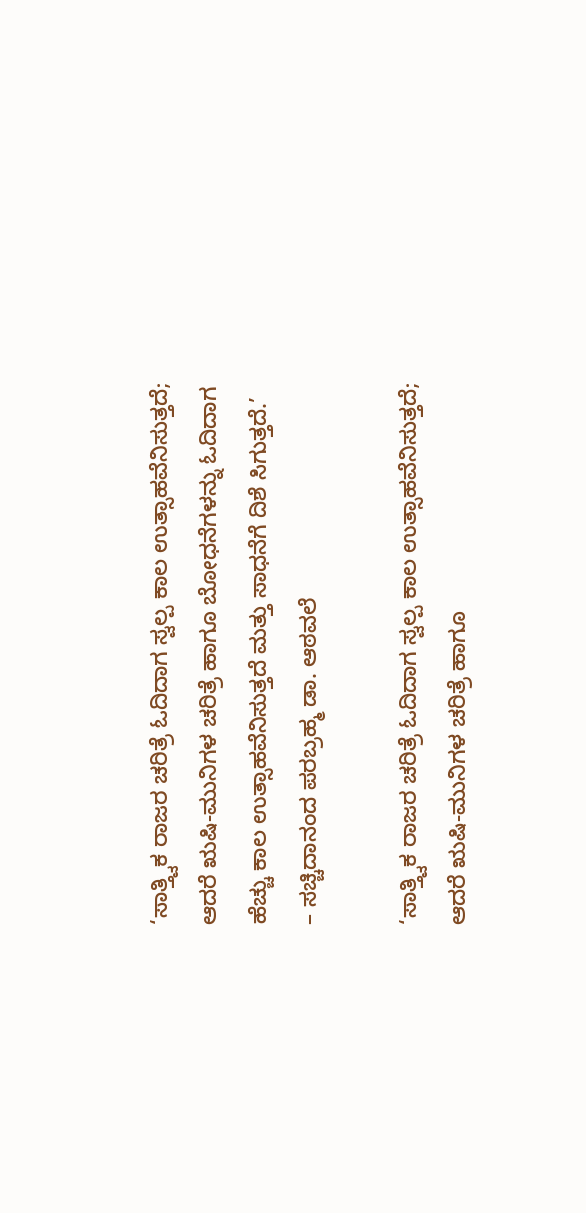‘ಸಾತ್ತ್ವಿಕ ರಾಜರ ಚರಿತ್ರೆ ಓದಿದಾಗ ಸ್ವಲ್ಪ ಕಾಲ ಉತ್ಸಾಹವೆನಿಸುತ್ತದೆ; ಆದರೆ ಋಷಿ-ಮುನಿಗಳ ಚರಿತ್ರೆ ಹಾಗೂ ಬೋಧನೆಗಳನ್ನು ಓದಿದಾಗ ಹೆಚ್ಚು ಕಾಲ ಉತ್ಸಾಹವೆನಿಸುತ್ತದೆ ಮತ್ತು ಸಾಧನೆಗೆ ದಿಶೆ ಸಿಗುತ್ತದೆ.’
– ಸಚ್ಚಿದಾನಂದ ಪರಬ್ರಹ್ಮ ಡಾ. ಆಠವಲೆ

‘ಸಾತ್ತ್ವಿಕ ರಾಜರ ಚರಿತ್ರೆ ಓದಿದಾಗ ಸ್ವಲ್ಪ ಕಾಲ ಉತ್ಸಾಹವೆನಿಸುತ್ತದೆ; ಆದರೆ ಋಷಿ-ಮುನಿಗಳ ಚರಿತ್ರೆ ಹಾಗೂ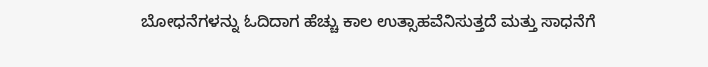ಬೋಧನೆಗಳನ್ನು ಓದಿದಾಗ ಹೆಚ್ಚು ಕಾಲ ಉತ್ಸಾಹವೆನಿಸುತ್ತದೆ ಮತ್ತು ಸಾಧನೆಗೆ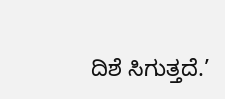ದಿಶೆ ಸಿಗುತ್ತದೆ.’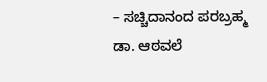– ಸಚ್ಚಿದಾನಂದ ಪರಬ್ರಹ್ಮ ಡಾ. ಆಠವಲೆ